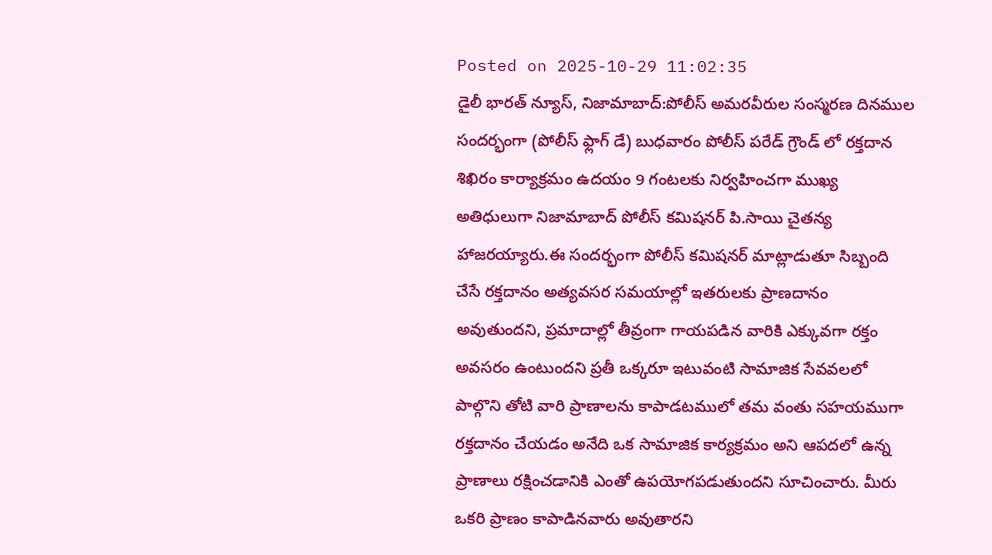Posted on 2025-10-29 11:02:35
డైలీ భారత్ న్యూస్, నిజామాబాద్:పోలీస్ అమరవీరుల సంస్మరణ దినముల సందర్భంగా (పోలీస్ ఫ్లాగ్ డే) బుధవారం పోలీస్ పరేడ్ గ్రౌండ్ లో రక్తదాన శిఖిరం కార్యాక్రమం ఉదయం 9 గంటలకు నిర్వహించగా ముఖ్య అతిధులుగా నిజామాబాద్ పోలీస్ కమిషనర్ పి.సాయి చైతన్య హాజరయ్యారు.ఈ సందర్భంగా పోలీస్ కమిషనర్ మాట్లాడుతూ సిబ్బంది చేసే రక్తదానం అత్యవసర సమయాల్లో ఇతరులకు ప్రాణదానం అవుతుందని, ప్రమాదాల్లో తీవ్రంగా గాయపడిన వారికి ఎక్కువగా రక్తం అవసరం ఉంటుందని ప్రతీ ఒక్కరూ ఇటువంటి సామాజిక సేవవలలో పాల్గొని తోటి వారి ప్రాణాలను కాపాడటములో తమ వంతు సహయముగా రక్తదానం చేయడం అనేది ఒక సామాజిక కార్యక్రమం అని ఆపదలో ఉన్న ప్రాణాలు రక్షించడానికి ఎంతో ఉపయోగపడుతుందని సూచించారు. మీరు ఒకరి ప్రాణం కాపాడినవారు అవుతారని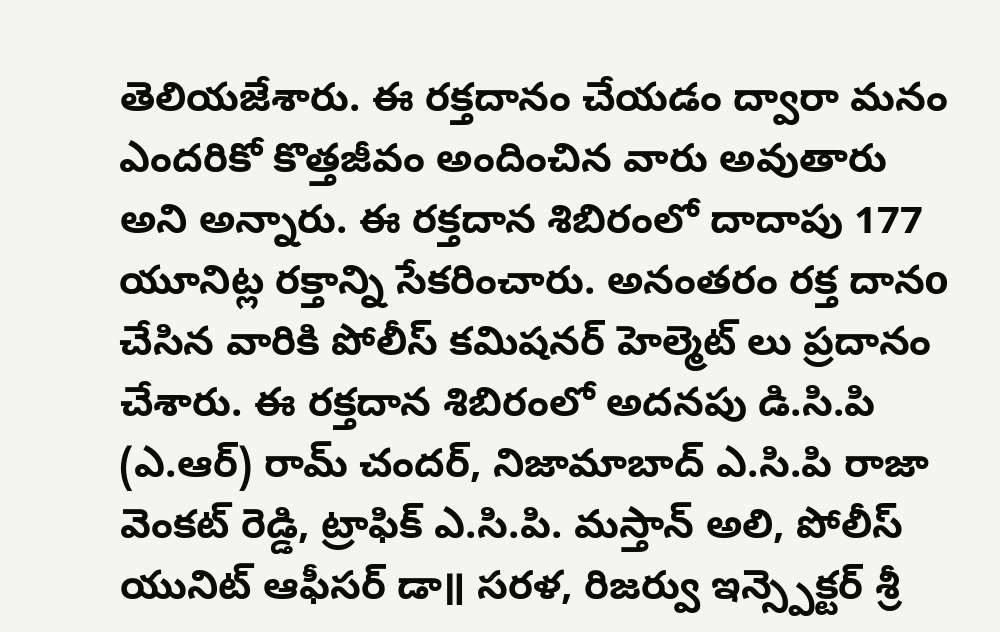తెలియజేశారు. ఈ రక్తదానం చేయడం ద్వారా మనం ఎందరికో కొత్తజీవం అందించిన వారు అవుతారు అని అన్నారు. ఈ రక్తదాన శిబిరంలో దాదాపు 177 యూనిట్ల రక్తాన్ని సేకరించారు. అనంతరం రక్త దానo చేసిన వారికి పోలీస్ కమిషనర్ హెల్మెట్ లు ప్రదానం చేశారు. ఈ రక్తదాన శిబిరంలో అదనపు డి.సి.పి (ఎ.ఆర్) రామ్ చందర్, నిజామాబాద్ ఎ.సి.పి రాజా వెంకట్ రెడ్డి, ట్రాఫిక్ ఎ.సి.పి. మస్తాన్ అలి, పోలీస్ యునిట్ ఆఫీసర్ డా॥ సరళ, రిజర్వు ఇన్స్పెక్టర్ శ్రీ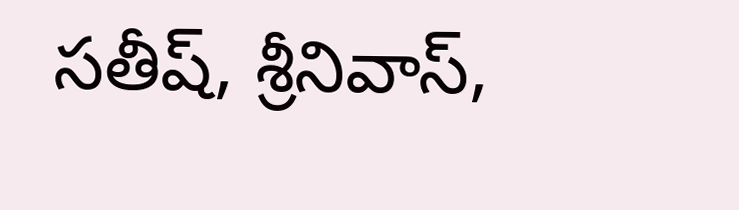సతీష్, శ్రీనివాస్,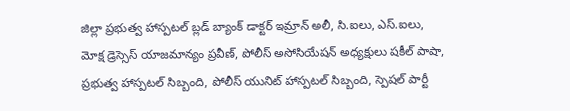జిల్లా ప్రభుత్వ హాస్పటల్ బ్లడ్ బ్యాంక్ డాక్టర్ ఇమ్రాన్ అలీ, సి.ఐలు, ఎస్.ఐలు, మోక్ష డ్రెస్సెస్ యాజమాన్యం ప్రవీణ్, పోలీస్ అసోసియేషన్ అధ్యక్షులు షకీల్ పాషా, ప్రభుత్వ హాస్పటల్ సిబ్బంది, పోలీస్ యునిట్ హాస్పటల్ సిబ్బంది, స్పెషల్ పార్టీ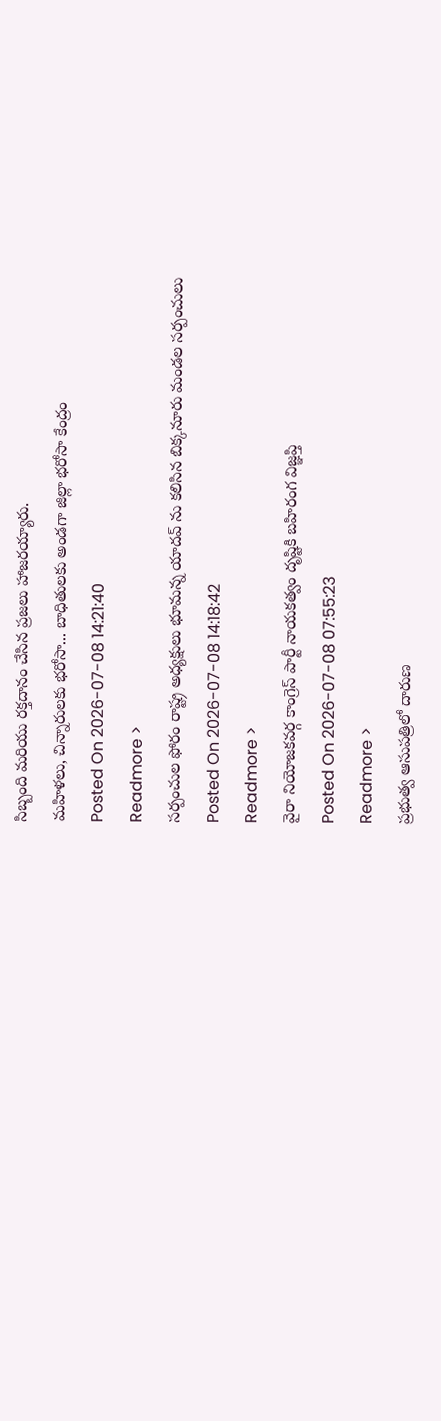సిబ్బంది మరియు రక్తదానం చేసిన ప్రజలు హాజరయ్యారు.
మహిళలు, చిన్నారులకు భరోసా... బాధితులకు అండగా జిల్లా భరోసా కేంద్రం
Posted On 2026-07-08 14:21:40
Readmore >
సర్పంచుల ఫోరం రాష్ట్ర అధ్యక్షులు భూమన్న యాదవ్ ను కలిసిన బిక్కనూరు మండల సర్పంచులు
Posted On 2026-07-08 14:18:42
Readmore >
వైరా నియోజకవర్గ కాంగ్రెస్ పార్టీ నాయకత్వం దృష్టికి బహిరంగ విజ్ఞప్తి
Posted On 2026-07-08 07:55:23
Readmore >
ప్రభుత్వ ఆసుపత్రిలో దారుణ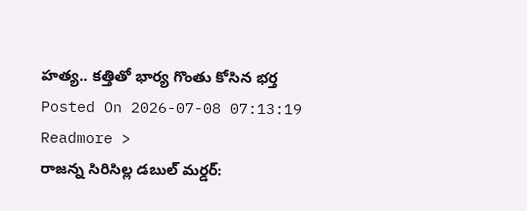హత్య.. కత్తితో భార్య గొంతు కోసిన భర్త
Posted On 2026-07-08 07:13:19
Readmore >
రాజన్న సిరిసిల్ల డబుల్ మర్డర్: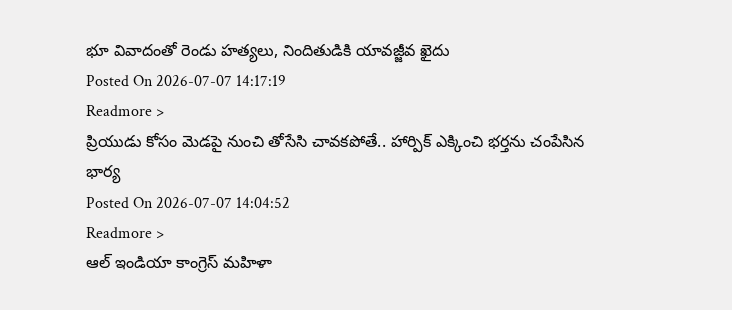భూ వివాదంతో రెండు హత్యలు, నిందితుడికి యావజ్జీవ ఖైదు
Posted On 2026-07-07 14:17:19
Readmore >
ప్రియుడు కోసం మెడపై నుంచి తోసేసి చావకపోతే.. హార్పిక్ ఎక్కించి భర్తను చంపేసిన భార్య
Posted On 2026-07-07 14:04:52
Readmore >
ఆల్ ఇండియా కాంగ్రెస్ మహిళా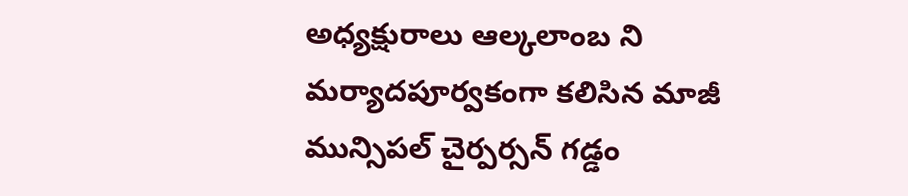అధ్యక్షురాలు ఆల్కలాంబ ని మర్యాదపూర్వకంగా కలిసిన మాజీ మున్సిపల్ చైర్పర్సన్ గడ్డం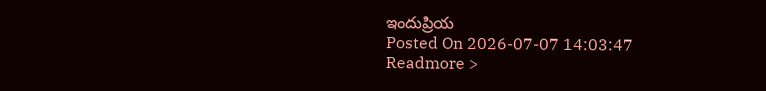ఇందుప్రియ
Posted On 2026-07-07 14:03:47
Readmore >